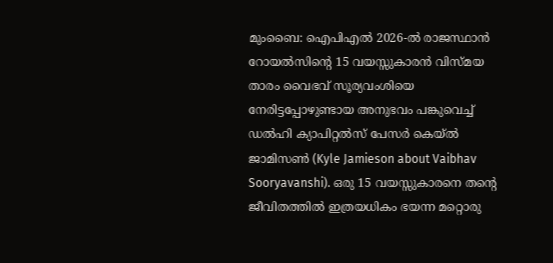മുംബൈ: ഐപിഎൽ 2026-ൽ രാജസ്ഥാൻ റോയൽസിന്റെ 15 വയസ്സുകാരൻ വിസ്മയ താരം വൈഭവ് സൂര്യവംശിയെ നേരിട്ടപ്പോഴുണ്ടായ അനുഭവം പങ്കുവെച്ച് ഡൽഹി ക്യാപിറ്റൽസ് പേസർ കെയ്ൽ ജാമിസൺ (Kyle Jamieson about Vaibhav Sooryavanshi). ഒരു 15 വയസ്സുകാരനെ തന്റെ ജീവിതത്തിൽ ഇത്രയധികം ഭയന്ന മറ്റൊരു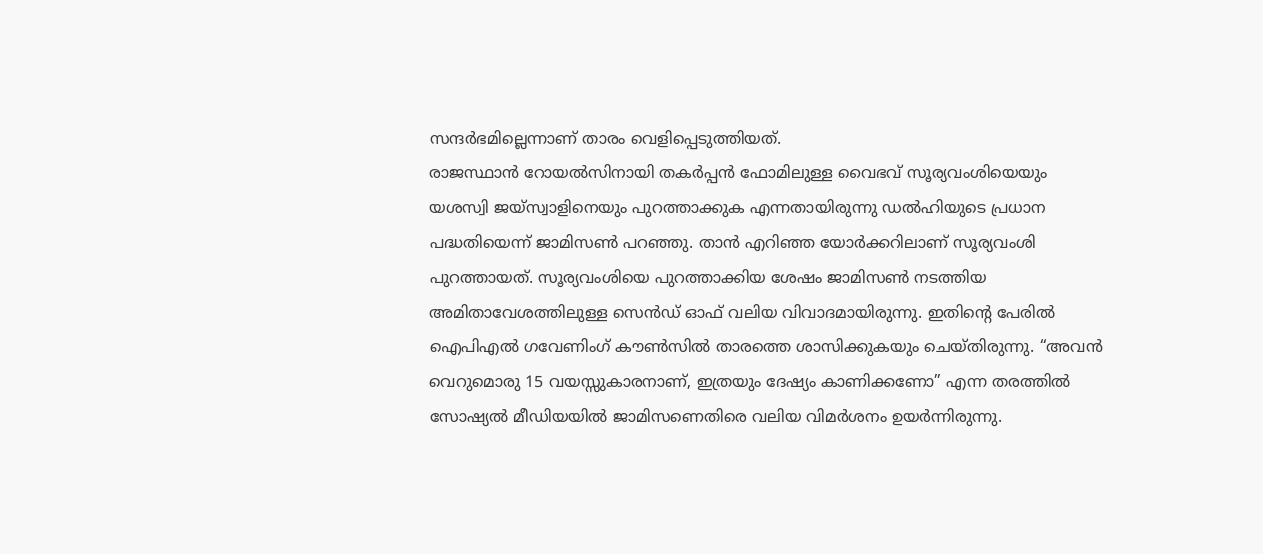സന്ദർഭമില്ലെന്നാണ് താരം വെളിപ്പെടുത്തിയത്.
രാജസ്ഥാൻ റോയൽസിനായി തകർപ്പൻ ഫോമിലുള്ള വൈഭവ് സൂര്യവംശിയെയും യശസ്വി ജയ്സ്വാളിനെയും പുറത്താക്കുക എന്നതായിരുന്നു ഡൽഹിയുടെ പ്രധാന പദ്ധതിയെന്ന് ജാമിസൺ പറഞ്ഞു. താൻ എറിഞ്ഞ യോർക്കറിലാണ് സൂര്യവംശി പുറത്തായത്. സൂര്യവംശിയെ പുറത്താക്കിയ ശേഷം ജാമിസൺ നടത്തിയ അമിതാവേശത്തിലുള്ള സെൻഡ് ഓഫ് വലിയ വിവാദമായിരുന്നു. ഇതിന്റെ പേരിൽ ഐപിഎൽ ഗവേണിംഗ് കൗൺസിൽ താരത്തെ ശാസിക്കുകയും ചെയ്തിരുന്നു. “അവൻ വെറുമൊരു 15 വയസ്സുകാരനാണ്, ഇത്രയും ദേഷ്യം കാണിക്കണോ” എന്ന തരത്തിൽ സോഷ്യൽ മീഡിയയിൽ ജാമിസണെതിരെ വലിയ വിമർശനം ഉയർന്നിരുന്നു.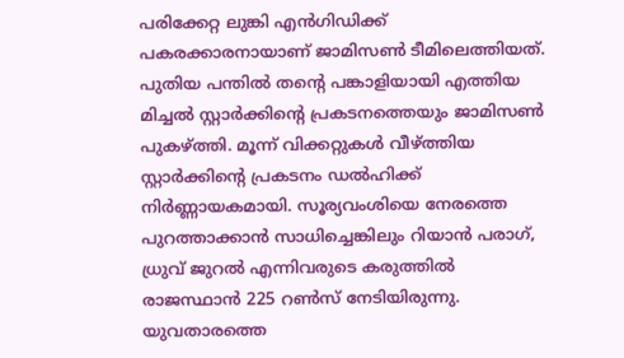പരിക്കേറ്റ ലുങ്കി എൻഗിഡിക്ക് പകരക്കാരനായാണ് ജാമിസൺ ടീമിലെത്തിയത്. പുതിയ പന്തിൽ തന്റെ പങ്കാളിയായി എത്തിയ മിച്ചൽ സ്റ്റാർക്കിന്റെ പ്രകടനത്തെയും ജാമിസൺ പുകഴ്ത്തി. മൂന്ന് വിക്കറ്റുകൾ വീഴ്ത്തിയ സ്റ്റാർക്കിന്റെ പ്രകടനം ഡൽഹിക്ക് നിർണ്ണായകമായി. സൂര്യവംശിയെ നേരത്തെ പുറത്താക്കാൻ സാധിച്ചെങ്കിലും റിയാൻ പരാഗ്, ധ്രുവ് ജുറൽ എന്നിവരുടെ കരുത്തിൽ രാജസ്ഥാൻ 225 റൺസ് നേടിയിരുന്നു. യുവതാരത്തെ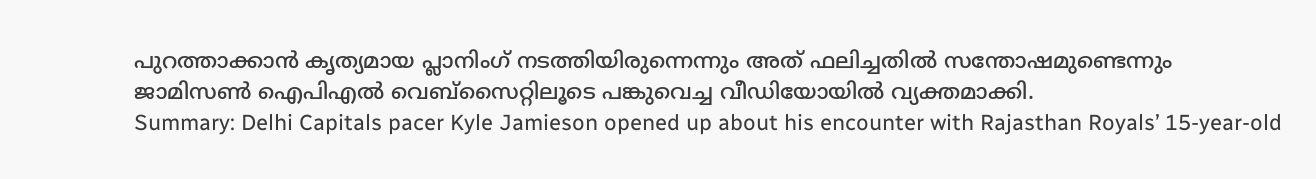പുറത്താക്കാൻ കൃത്യമായ പ്ലാനിംഗ് നടത്തിയിരുന്നെന്നും അത് ഫലിച്ചതിൽ സന്തോഷമുണ്ടെന്നും ജാമിസൺ ഐപിഎൽ വെബ്സൈറ്റിലൂടെ പങ്കുവെച്ച വീഡിയോയിൽ വ്യക്തമാക്കി.
Summary: Delhi Capitals pacer Kyle Jamieson opened up about his encounter with Rajasthan Royals’ 15-year-old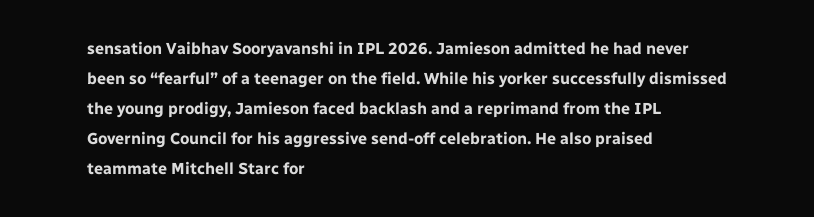sensation Vaibhav Sooryavanshi in IPL 2026. Jamieson admitted he had never been so “fearful” of a teenager on the field. While his yorker successfully dismissed the young prodigy, Jamieson faced backlash and a reprimand from the IPL Governing Council for his aggressive send-off celebration. He also praised teammate Mitchell Starc for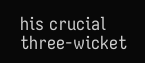his crucial three-wicket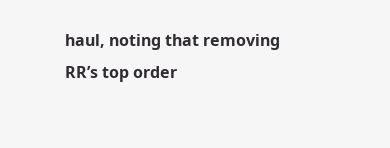haul, noting that removing RR’s top order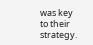was key to their strategy.